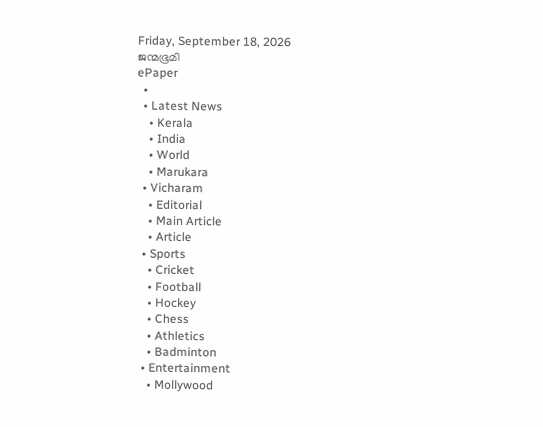Friday, September 18, 2026
ജന്മഭൂമി
ePaper
  •
  • Latest News
    • Kerala
    • India
    • World
    • Marukara
  • Vicharam
    • Editorial
    • Main Article
    • Article
  • Sports
    • Cricket
    • Football
    • Hockey
    • Chess
    • Athletics
    • Badminton
  • Entertainment
    • Mollywood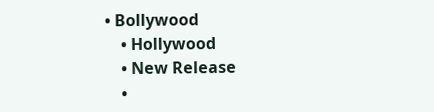• Bollywood
    • Hollywood
    • New Release
    •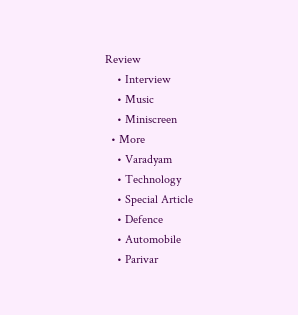Review
    • Interview
    • Music
    • Miniscreen
  • More
    • Varadyam
    • Technology
    • Special Article
    • Defence
    • Automobile
    • Parivar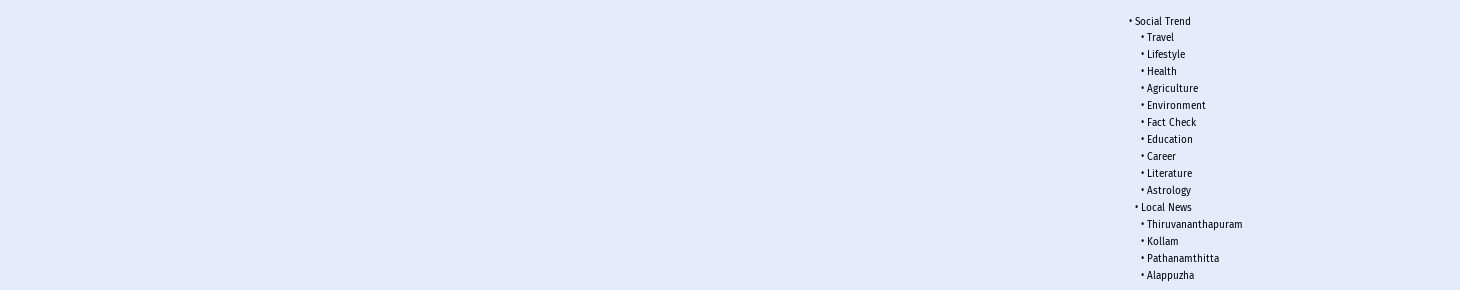• Social Trend
    • Travel
    • Lifestyle
    • Health
    • Agriculture
    • Environment
    • Fact Check
    • Education
    • Career
    • Literature
    • Astrology
  • Local News
    • Thiruvananthapuram
    • Kollam
    • Pathanamthitta
    • Alappuzha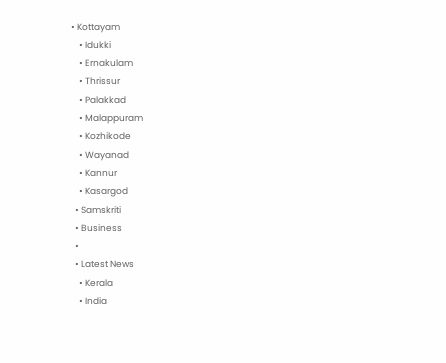• Kottayam
    • Idukki
    • Ernakulam
    • Thrissur
    • Palakkad
    • Malappuram
    • Kozhikode
    • Wayanad
    • Kannur
    • Kasargod
  • Samskriti
  • Business
  •
  • Latest News
    • Kerala
    • India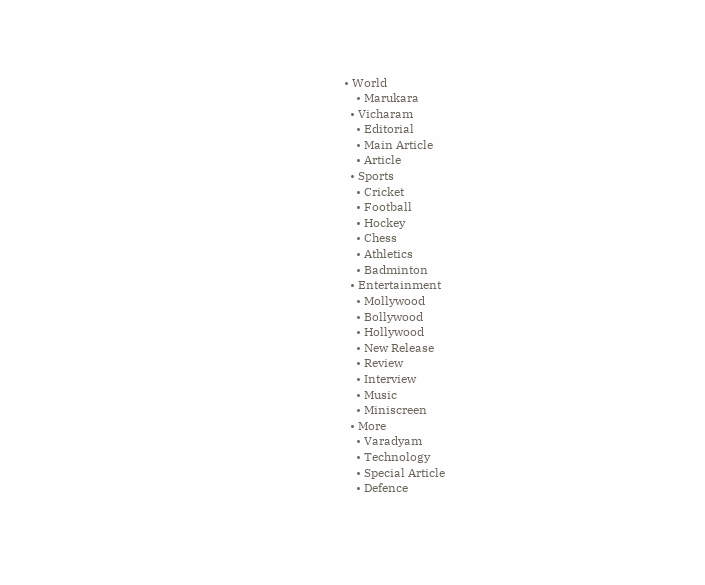• World
    • Marukara
  • Vicharam
    • Editorial
    • Main Article
    • Article
  • Sports
    • Cricket
    • Football
    • Hockey
    • Chess
    • Athletics
    • Badminton
  • Entertainment
    • Mollywood
    • Bollywood
    • Hollywood
    • New Release
    • Review
    • Interview
    • Music
    • Miniscreen
  • More
    • Varadyam
    • Technology
    • Special Article
    • Defence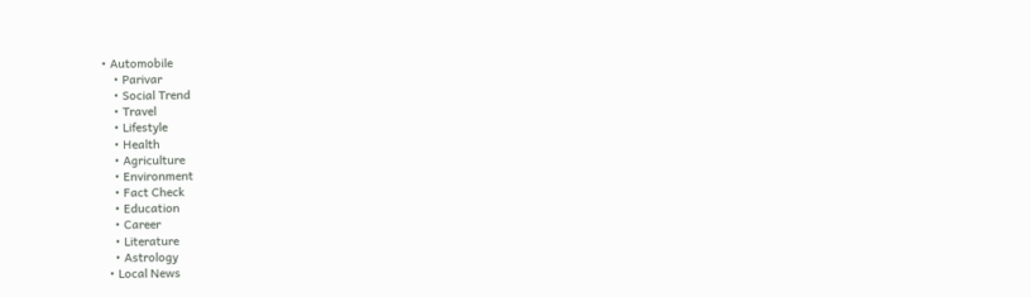• Automobile
    • Parivar
    • Social Trend
    • Travel
    • Lifestyle
    • Health
    • Agriculture
    • Environment
    • Fact Check
    • Education
    • Career
    • Literature
    • Astrology
  • Local News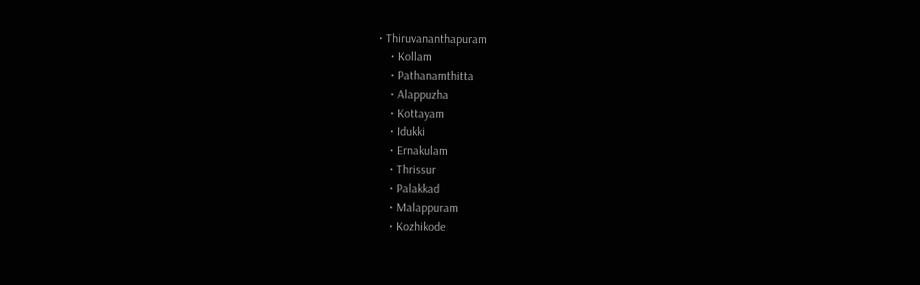• Thiruvananthapuram
    • Kollam
    • Pathanamthitta
    • Alappuzha
    • Kottayam
    • Idukki
    • Ernakulam
    • Thrissur
    • Palakkad
    • Malappuram
    • Kozhikode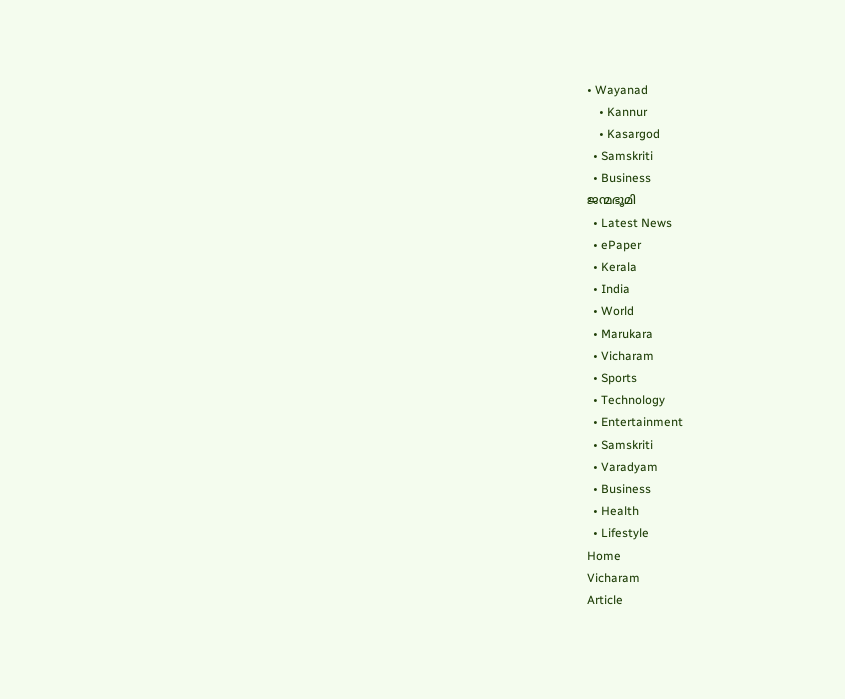• Wayanad
    • Kannur
    • Kasargod
  • Samskriti
  • Business
ജന്മഭൂമി
  • Latest News
  • ePaper
  • Kerala
  • India
  • World
  • Marukara
  • Vicharam
  • Sports
  • Technology
  • Entertainment
  • Samskriti
  • Varadyam
  • Business
  • Health
  • Lifestyle
Home
Vicharam
Article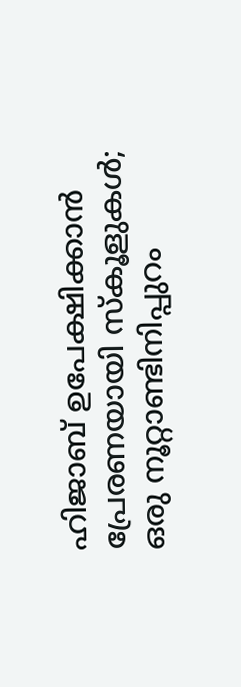ഹിജാബ് ഉപേക്ഷിക്കാന്‍ പ്രേരണയായി സ്‌കൂളുകള്‍; ഒരു നൂറ്റാണ്ടിനിപ്പുറം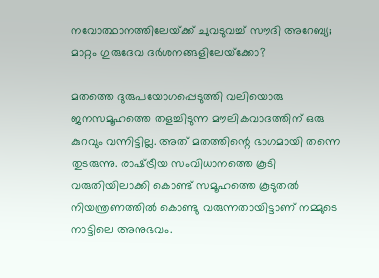നവോത്ഥാനത്തിലേയ്‌ക്ക് ചുവടുവച്ച് സൗദി അറേബ്യ; മാറ്റം ഗുരുദേവ ദര്‍ശനങ്ങളിലേയ്‌ക്കോ?

മതത്തെ ദുരുപയോഗപ്പെടുത്തി വലിയൊരു ജനസമൂഹത്തെ തളച്ചിടുന്ന മൗലികവാദത്തിന് ഒരു കുറവും വന്നിട്ടില്ല. അത് മതത്തിന്റെ ഭാഗമായി തന്നെ തുടരുന്നു. രാഷ്‌ട്രീയ സംവിധാനത്തെ കൂടി വരുതിയിലാക്കി കൊണ്ട് സമൂഹത്തെ കൂടുതല്‍ നിയന്ത്രണത്തില്‍ കൊണ്ടു വരുന്നതായിട്ടാണ് നമ്മുടെ നാട്ടിലെ അനുഭവം.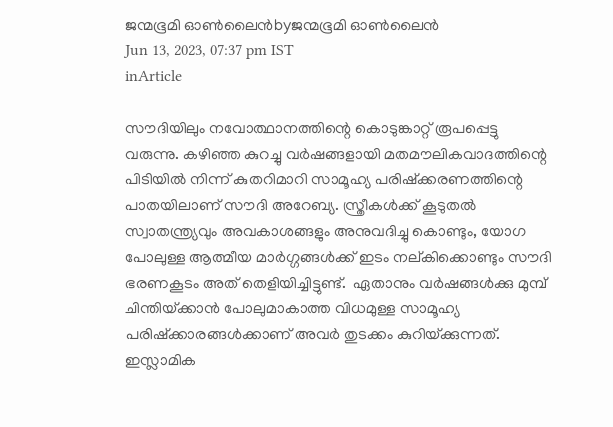ജന്മഭൂമി ഓണ്‍ലൈന്‍byജന്മഭൂമി ഓണ്‍ലൈന്‍
Jun 13, 2023, 07:37 pm IST
inArticle

സൗദിയിലും നവോത്ഥാനത്തിന്റെ കൊടുങ്കാറ്റ് രൂപപ്പെട്ടു വരുന്നു. കഴിഞ്ഞ കുറച്ചു വര്‍ഷങ്ങളായി മതമൗലികവാദത്തിന്റെ പിടിയില്‍ നിന്ന് കുതറിമാറി സാമൂഹ്യ പരിഷ്ക്കരണത്തിന്റെ പാതയിലാണ് സൗദി അറേബ്യ. സ്ത്രീകള്‍ക്ക് കൂടുതല്‍ സ്വാതന്ത്ര്യവും അവകാശങ്ങളും അനുവദിച്ചു കൊണ്ടും, യോഗ പോലുള്ള ആത്മീയ മാര്‍ഗ്ഗങ്ങള്‍ക്ക് ഇടം നല്കിക്കൊണ്ടും സൗദി ഭരണകൂടം അത് തെളിയിച്ചിട്ടുണ്ട്.  ഏതാനും വര്‍ഷങ്ങള്‍ക്കു മുമ്പ് ചിന്തിയ്‌ക്കാന്‍ പോലുമാകാത്ത വിധമുള്ള സാമൂഹ്യ പരിഷ്ക്കാരങ്ങള്‍ക്കാണ് അവര്‍ തുടക്കം കുറിയ്‌ക്കുന്നത്. ഇസ്ലാമിക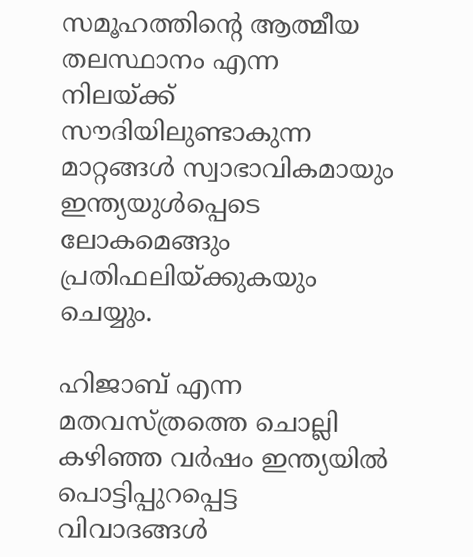സമൂഹത്തിന്റെ ആത്മീയ തലസ്ഥാനം എന്ന നിലയ്‌ക്ക് സൗദിയിലുണ്ടാകുന്ന മാറ്റങ്ങള്‍ സ്വാഭാവികമായും ഇന്ത്യയുള്‍പ്പെടെ ലോകമെങ്ങും പ്രതിഫലിയ്‌ക്കുകയും ചെയ്യും.

ഹിജാബ് എന്ന മതവസ്ത്രത്തെ ചൊല്ലി കഴിഞ്ഞ വര്‍ഷം ഇന്ത്യയില്‍ പൊട്ടിപ്പുറപ്പെട്ട വിവാദങ്ങള്‍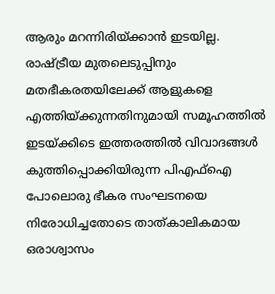ആരും മറന്നിരിയ്‌ക്കാന്‍ ഇടയില്ല. രാഷ്‌ട്രീയ മുതലെടുപ്പിനും മതഭീകരതയിലേക്ക് ആളുകളെ എത്തിയ്‌ക്കുന്നതിനുമായി സമൂഹത്തില്‍ ഇടയ്‌ക്കിടെ ഇത്തരത്തില്‍ വിവാദങ്ങള്‍ കുത്തിപ്പൊക്കിയിരുന്ന പിഎഫ്‌ഐ പോലൊരു ഭീകര സംഘടനയെ നിരോധിച്ചതോടെ താത്കാലികമായ ഒരാശ്വാസം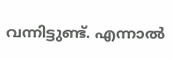വന്നിട്ടുണ്ട്. എന്നാല്‍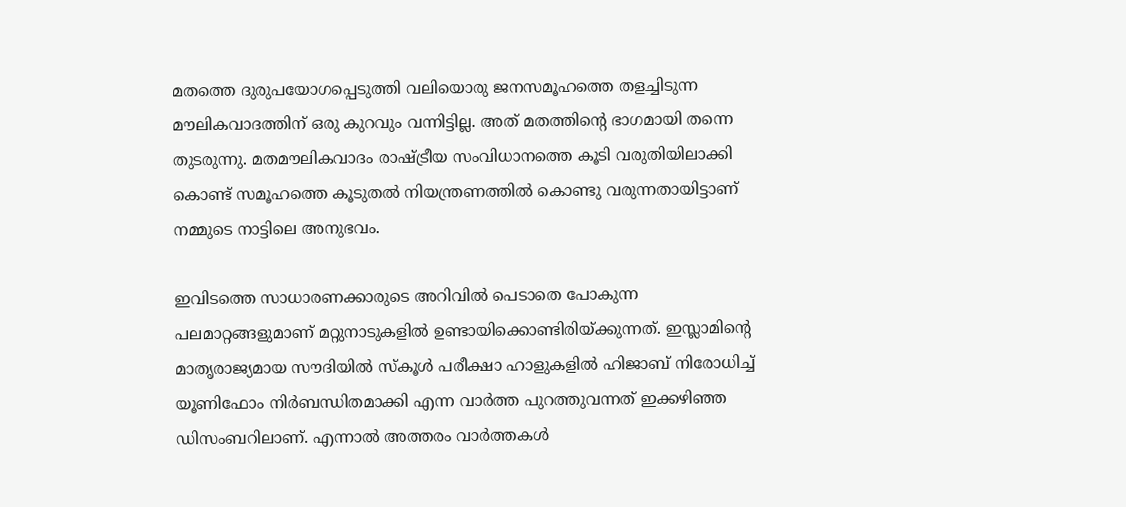മതത്തെ ദുരുപയോഗപ്പെടുത്തി വലിയൊരു ജനസമൂഹത്തെ തളച്ചിടുന്ന മൗലികവാദത്തിന് ഒരു കുറവും വന്നിട്ടില്ല. അത് മതത്തിന്റെ ഭാഗമായി തന്നെ തുടരുന്നു. മതമൗലികവാദം രാഷ്‌ട്രീയ സംവിധാനത്തെ കൂടി വരുതിയിലാക്കി കൊണ്ട് സമൂഹത്തെ കൂടുതല്‍ നിയന്ത്രണത്തില്‍ കൊണ്ടു വരുന്നതായിട്ടാണ് നമ്മുടെ നാട്ടിലെ അനുഭവം.

ഇവിടത്തെ സാധാരണക്കാരുടെ അറിവില്‍ പെടാതെ പോകുന്ന പലമാറ്റങ്ങളുമാണ് മറ്റുനാടുകളില്‍ ഉണ്ടായിക്കൊണ്ടിരിയ്‌ക്കുന്നത്. ഇസ്ലാമിന്റെ മാതൃരാജ്യമായ സൗദിയില്‍ സ്‌കൂള്‍ പരീക്ഷാ ഹാളുകളില്‍ ഹിജാബ് നിരോധിച്ച് യൂണിഫോം നിര്‍ബന്ധിതമാക്കി എന്ന വാര്‍ത്ത പുറത്തുവന്നത് ഇക്കഴിഞ്ഞ ഡിസംബറിലാണ്. എന്നാല്‍ അത്തരം വാര്‍ത്തകള്‍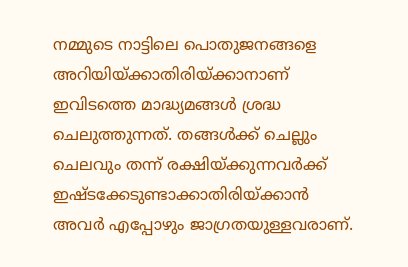നമ്മുടെ നാട്ടിലെ പൊതുജനങ്ങളെ അറിയിയ്‌ക്കാതിരിയ്‌ക്കാനാണ് ഇവിടത്തെ മാദ്ധ്യമങ്ങള്‍ ശ്രദ്ധ ചെലുത്തുന്നത്. തങ്ങള്‍ക്ക് ചെല്ലും ചെലവും തന്ന് രക്ഷിയ്‌ക്കുന്നവര്‍ക്ക് ഇഷ്ടക്കേടുണ്ടാക്കാതിരിയ്‌ക്കാന്‍ അവര്‍ എപ്പോഴും ജാഗ്രതയുള്ളവരാണ്.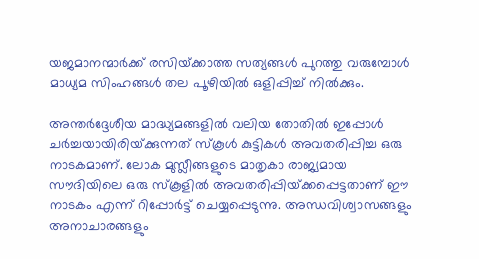യജമാനന്മാര്‍ക്ക്‌ രസിയ്‌ക്കാത്ത സത്യങ്ങള്‍ പുറത്തു വരുമ്പോള്‍ മാധ്യമ സിംഹങ്ങള്‍ തല പൂഴിയില്‍ ഒളിപ്പിച്ച് നില്‍ക്കും.

അന്തര്‍ദ്ദേശീയ മാദ്ധ്യമങ്ങളില്‍ വലിയ തോതില്‍ ഇപ്പോള്‍ ചര്‍ച്ചയായിരിയ്‌ക്കുന്നത് സ്‌കൂള്‍ കുട്ടികള്‍ അവതരിപ്പിച്ച ഒരു നാടകമാണ്. ലോക മുസ്ലീങ്ങളുടെ മാതൃകാ രാജ്യമായ സൗദിയിലെ ഒരു സ്‌കൂളില്‍ അവതരിപ്പിയ്‌ക്കപ്പെട്ടതാണ് ഈ നാടകം എന്ന് റിപ്പോര്‍ട്ട് ചെയ്യപ്പെടുന്നു. അന്ധവിശ്വാസങ്ങളും അനാചാരങ്ങളും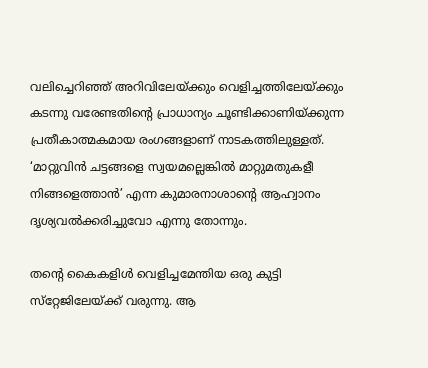വലിച്ചെറിഞ്ഞ് അറിവിലേയ്‌ക്കും വെളിച്ചത്തിലേയ്‌ക്കും കടന്നു വരേണ്ടതിന്റെ പ്രാധാന്യം ചൂണ്ടിക്കാണിയ്‌ക്കുന്ന പ്രതീകാത്മകമായ രംഗങ്ങളാണ് നാടകത്തിലുള്ളത്. ‘മാറ്റുവിന്‍ ചട്ടങ്ങളെ സ്വയമല്ലെങ്കില്‍ മാറ്റുമതുകളീ നിങ്ങളെത്താന്‍’ എന്ന കുമാരനാശാന്റെ ആഹ്വാനം ദൃശ്യവല്‍ക്കരിച്ചുവോ എന്നു തോന്നും.

തന്റെ കൈകളിള്‍ വെളിച്ചമേന്തിയ ഒരു കുട്ടി സ്‌റ്റേജിലേയ്‌ക്ക് വരുന്നു. ആ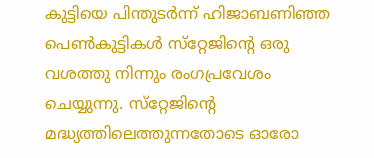കുട്ടിയെ പിന്തുടര്‍ന്ന് ഹിജാബണിഞ്ഞ പെണ്‍കുട്ടികള്‍ സ്‌റ്റേജിന്റെ ഒരു വശത്തു നിന്നും രംഗപ്രവേശം ചെയ്യുന്നു. സ്‌റ്റേജിന്റെ മദ്ധ്യത്തിലെത്തുന്നതോടെ ഓരോ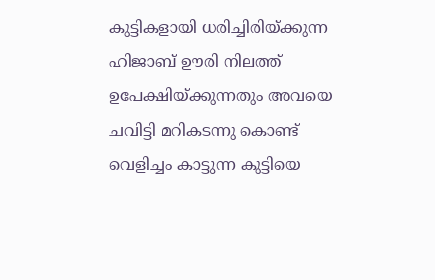കുട്ടികളായി ധരിച്ചിരിയ്‌ക്കുന്ന ഹിജാബ് ഊരി നിലത്ത് ഉപേക്ഷിയ്‌ക്കുന്നതും അവയെ ചവിട്ടി മറികടന്നു കൊണ്ട് വെളിച്ചം കാട്ടുന്ന കുട്ടിയെ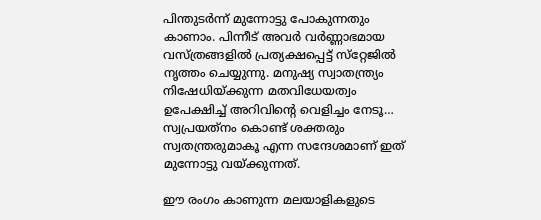പിന്തുടര്‍ന്ന് മുന്നോട്ടു പോകുന്നതും കാണാം. പിന്നീട് അവര്‍ വര്‍ണ്ണാഭമായ വസ്ത്രങ്ങളില്‍ പ്രത്യക്ഷപ്പെട്ട് സ്‌റ്റേജില്‍ നൃത്തം ചെയ്യുന്നു. മനുഷ്യ സ്വാതന്ത്ര്യം നിഷേധിയ്‌ക്കുന്ന മതവിധേയത്വം ഉപേക്ഷിച്ച് അറിവിന്റെ വെളിച്ചം നേടൂ… സ്വപ്രയത്‌നം കൊണ്ട് ശക്തരും സ്വതന്ത്രരുമാകൂ എന്ന സന്ദേശമാണ് ഇത് മുന്നോട്ടു വയ്‌ക്കുന്നത്.

ഈ രംഗം കാണുന്ന മലയാളികളുടെ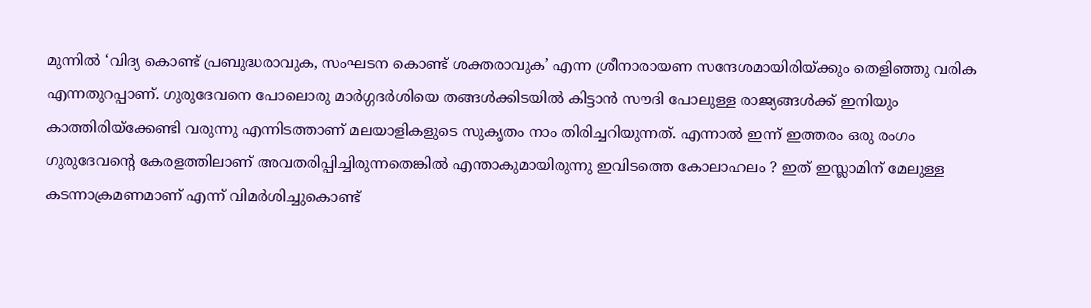മുന്നില്‍ ‘വിദ്യ കൊണ്ട് പ്രബുദ്ധരാവുക, സംഘടന കൊണ്ട് ശക്തരാവുക’ എന്ന ശ്രീനാരായണ സന്ദേശമായിരിയ്‌ക്കും തെളിഞ്ഞു വരിക എന്നതുറപ്പാണ്. ഗുരുദേവനെ പോലൊരു മാര്‍ഗ്ഗദര്‍ശിയെ തങ്ങള്‍ക്കിടയില്‍ കിട്ടാന്‍ സൗദി പോലുള്ള രാജ്യങ്ങള്‍ക്ക് ഇനിയും കാത്തിരിയ്‌ക്കേണ്ടി വരുന്നു എന്നിടത്താണ് മലയാളികളുടെ സുകൃതം നാം തിരിച്ചറിയുന്നത്. എന്നാല്‍ ഇന്ന് ഇത്തരം ഒരു രംഗം ഗുരുദേവന്റെ കേരളത്തിലാണ് അവതരിപ്പിച്ചിരുന്നതെങ്കില്‍ എന്താകുമായിരുന്നു ഇവിടത്തെ കോലാഹലം ? ഇത് ഇസ്ലാമിന് മേലുള്ള കടന്നാക്രമണമാണ് എന്ന് വിമര്‍ശിച്ചുകൊണ്ട്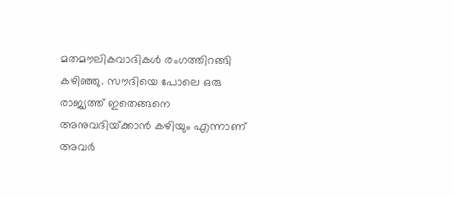മതമൗലികവാദികള്‍ രംഗത്തിറങ്ങി കഴിഞ്ഞു. സൗദിയെ പോലെ ഒരു രാജ്യത്ത് ഇതെങ്ങനെ അനുവദിയ്‌ക്കാന്‍ കഴിയും എന്നാണ്‌ അവര്‍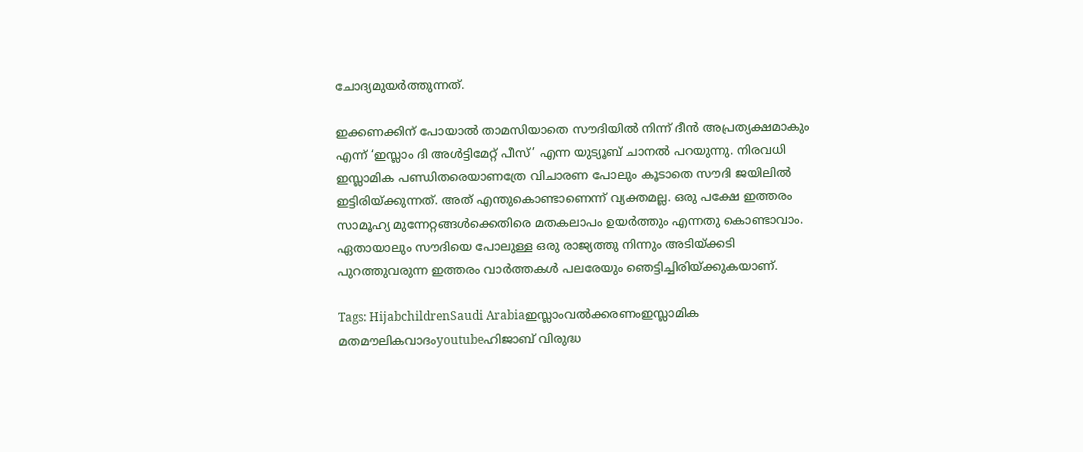ചോദ്യമുയര്‍ത്തുന്നത്.

ഇക്കണക്കിന് പോയാല്‍ താമസിയാതെ സൗദിയില്‍ നിന്ന് ദീന്‍ അപ്രത്യക്ഷമാകും എന്ന് ‘ഇസ്ലാം ദി അള്‍ട്ടിമേറ്റ് പീസ്’ എന്ന യുട്യൂബ് ചാനല്‍ പറയുന്നു. നിരവധി ഇസ്ലാമിക പണ്ഡിതരെയാണത്രേ വിചാരണ പോലും കൂടാതെ സൗദി ജയിലില്‍ ഇട്ടിരിയ്‌ക്കുന്നത്. അത് എന്തുകൊണ്ടാണെന്ന് വ്യക്തമല്ല. ഒരു പക്ഷേ ഇത്തരം സാമൂഹ്യ മുന്നേറ്റങ്ങള്‍ക്കെതിരെ മതകലാപം ഉയര്‍ത്തും എന്നതു കൊണ്ടാവാം. ഏതായാലും സൗദിയെ പോലുള്ള ഒരു രാജ്യത്തു നിന്നും അടിയ്‌ക്കടി പുറത്തുവരുന്ന ഇത്തരം വാര്‍ത്തകള്‍ പലരേയും ഞെട്ടിച്ചിരിയ്‌ക്കുകയാണ്.

Tags: HijabchildrenSaudi Arabiaഇസ്ലാംവല്‍ക്കരണംഇസ്ലാമിക മതമൗലികവാദംyoutubeഹിജാബ് വിരുദ്ധ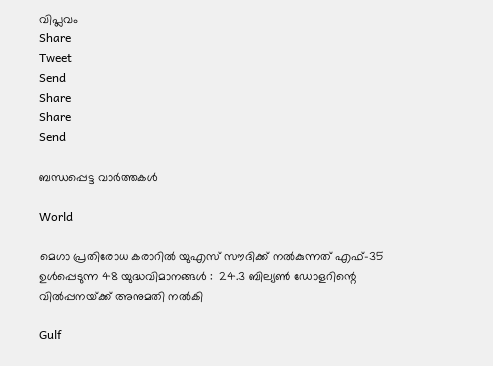വിപ്ലവം
Share
Tweet
Send
Share
Share
Send

ബന്ധപ്പെട്ട വാര്‍ത്തകള്‍

World

മെഗാ പ്രതിരോധ കരാറിൽ യുഎസ് സൗദിക്ക് നൽകുന്നത് എഫ്-35 ഉൾപ്പെടുന്ന 48 യുദ്ധവിമാനങ്ങൾ :  24.3 ബില്യൺ ഡോളറിന്റെ വിൽപ്പനയ്‌ക്ക് അനുമതി നൽകി

Gulf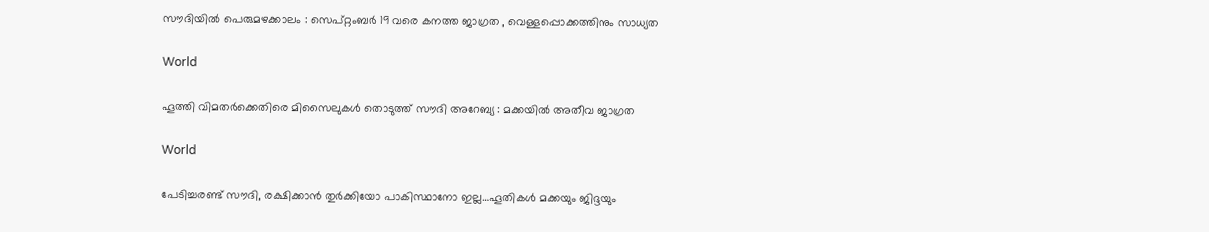സൗദിയിൽ പെരുമഴക്കാലം : സെപ്റ്റംബർ 19 വരെ കനത്ത ജാഗ്രത , വെള്ളപ്പൊക്കത്തിനും സാധ്യത

World

ഹൂത്തി വിമതർക്കെതിരെ മിസൈലുകൾ തൊടുത്ത് സൗദി അറേബ്യ : മക്കയിൽ അതീവ ജാഗ്രത

World

പേടിച്ചരണ്ട് സൗദി, രക്ഷിക്കാന്‍ തുര്‍ക്കിയോ പാകിസ്ഥാനോ ഇല്ല…ഹൂതികള്‍ മക്കയും ജിദ്ദയും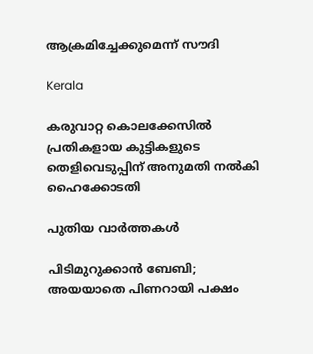ആക്രമിച്ചേക്കുമെന്ന് സൗദി

Kerala

കരുവാറ്റ കൊലക്കേസില്‍ പ്രതികളായ കുട്ടികളുടെ തെളിവെടുപ്പിന് അനുമതി നല്‍കി ഹൈക്കോടതി

പുതിയ വാര്‍ത്തകള്‍

പിടിമുറുക്കാന്‍ ബേബി; അയയാതെ പിണറായി പക്ഷം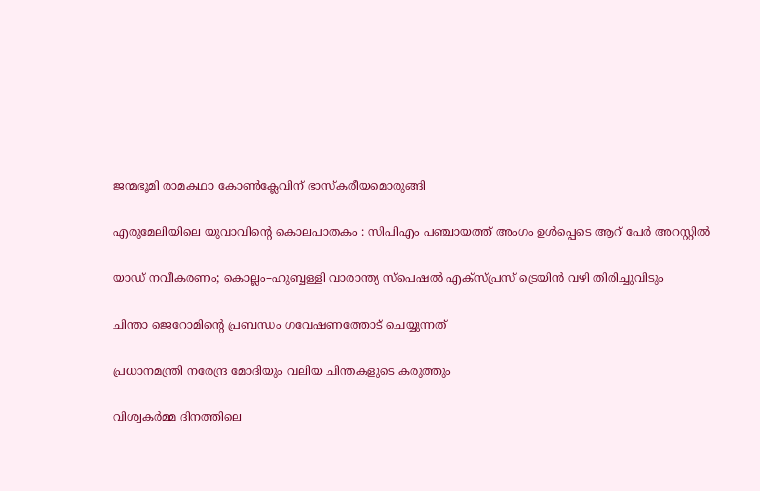ജന്മഭൂമി രാമകഥാ കോണ്‍ക്ലേവിന് ഭാസ്‌കരീയമൊരുങ്ങി

എരുമേലിയിലെ യുവാവിന്റെ കൊലപാതകം : സിപിഎം പഞ്ചായത്ത് അംഗം ഉള്‍പ്പെടെ ആറ് പേര്‍ അറസ്റ്റില്‍

യാഡ് നവീകരണം; കൊല്ലം–ഹുബ്ബള്ളി വാരാന്ത്യ സ്പെഷൽ എക്സ്പ്രസ് ട്രെയിൻ വഴി തിരിച്ചുവിടും

ചിന്താ ജെറോമിന്റെ പ്രബന്ധം ഗവേഷണത്തോട് ചെയ്യുന്നത്

പ്രധാനമന്ത്രി നരേന്ദ്ര മോദിയും വലിയ ചിന്തകളുടെ കരുത്തും

വിശ്വകര്‍മ്മ ദിനത്തിലെ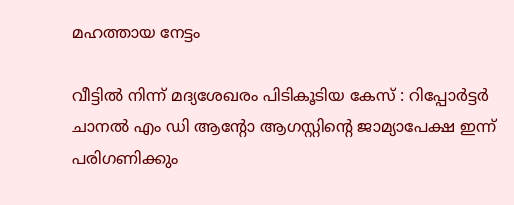മഹത്തായ നേട്ടം

വീട്ടില്‍ നിന്ന് മദ്യശേഖരം പിടികൂടിയ കേസ് : റിപ്പോര്‍ട്ടര്‍ ചാനല്‍ എം ഡി ആന്റോ ആഗസ്റ്റിന്റെ ജാമ്യാപേക്ഷ ഇന്ന് പരിഗണിക്കും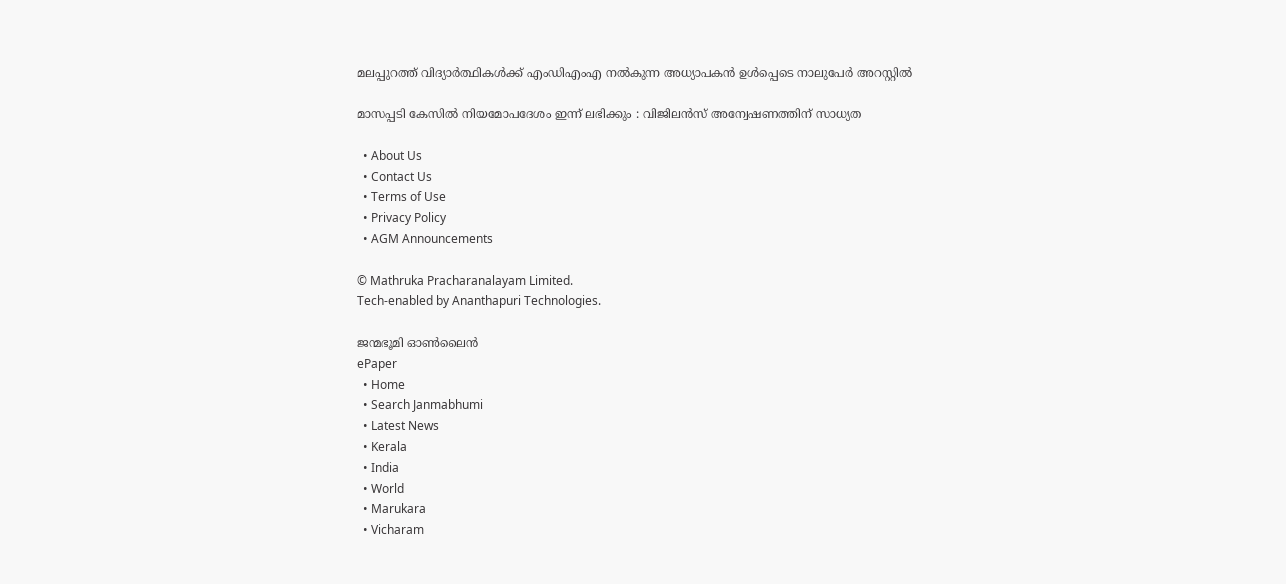മലപ്പുറത്ത് വിദ്യാർത്ഥികൾക്ക് എംഡിഎംഎ നൽകുന്ന അധ്യാപകൻ ഉൾപ്പെടെ നാലുപേർ അറസ്റ്റിൽ

മാസപ്പടി കേസില്‍ നിയമോപദേശം ഇന്ന് ലഭിക്കും : വിജിലന്‍സ് അന്വേഷണത്തിന് സാധ്യത

  • About Us
  • Contact Us
  • Terms of Use
  • Privacy Policy
  • AGM Announcements

© Mathruka Pracharanalayam Limited.
Tech-enabled by Ananthapuri Technologies.

ജന്മഭൂമി ഓണ്‍ലൈന്‍
ePaper
  • Home
  • Search Janmabhumi
  • Latest News
  • Kerala
  • India
  • World
  • Marukara
  • Vicharam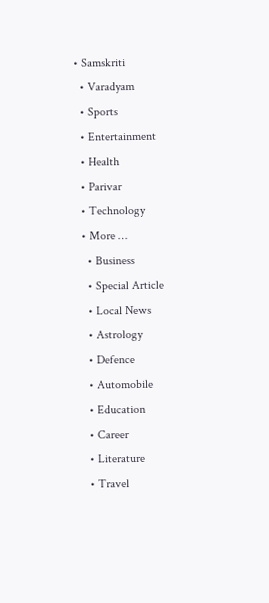• Samskriti
  • Varadyam
  • Sports
  • Entertainment
  • Health
  • Parivar
  • Technology
  • More …
    • Business
    • Special Article
    • Local News
    • Astrology
    • Defence
    • Automobile
    • Education
    • Career
    • Literature
    • Travel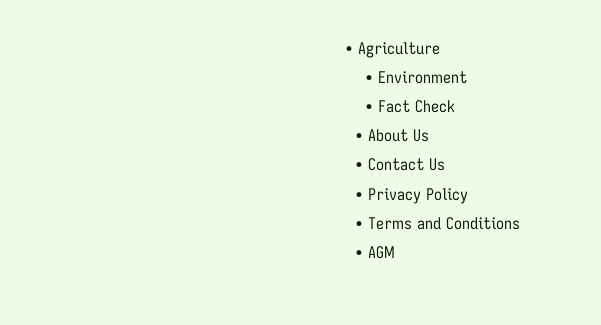• Agriculture
    • Environment
    • Fact Check
  • About Us
  • Contact Us
  • Privacy Policy
  • Terms and Conditions
  • AGM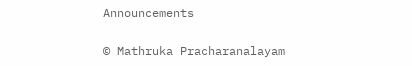Announcements

© Mathruka Pracharanalayam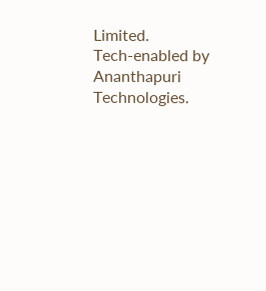Limited.
Tech-enabled by Ananthapuri Technologies.